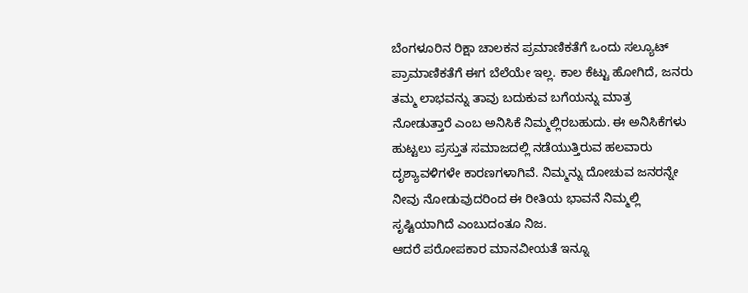ಬೆಂಗಳೂರಿನ ರಿಕ್ಷಾ ಚಾಲಕನ ಪ್ರಮಾಣಿಕತೆಗೆ ಒಂದು ಸಲ್ಯೂಟ್
ಪ್ರಾಮಾಣಿಕತೆಗೆ ಈಗ ಬೆಲೆಯೇ ಇಲ್ಲ. ಕಾಲ ಕೆಟ್ಟು ಹೋಗಿದೆ, ಜನರು ತಮ್ಮ ಲಾಭವನ್ನು ತಾವು ಬದುಕುವ ಬಗೆಯನ್ನು ಮಾತ್ರ ನೋಡುತ್ತಾರೆ ಎಂಬ ಅನಿಸಿಕೆ ನಿಮ್ಮಲ್ಲಿರಬಹುದು. ಈ ಅನಿಸಿಕೆಗಳು ಹುಟ್ಟಲು ಪ್ರಸ್ತುತ ಸಮಾಜದಲ್ಲಿ ನಡೆಯುತ್ತಿರುವ ಹಲವಾರು ದೃಶ್ಯಾವಳಿಗಳೇ ಕಾರಣಗಳಾಗಿವೆ. ನಿಮ್ಮನ್ನು ದೋಚುವ ಜನರನ್ನೇ ನೀವು ನೋಡುವುದರಿಂದ ಈ ರೀತಿಯ ಭಾವನೆ ನಿಮ್ಮಲ್ಲಿ ಸೃಷ್ಟಿಯಾಗಿದೆ ಎಂಬುದಂತೂ ನಿಜ.
ಆದರೆ ಪರೋಪಕಾರ ಮಾನವೀಯತೆ ಇನ್ನೂ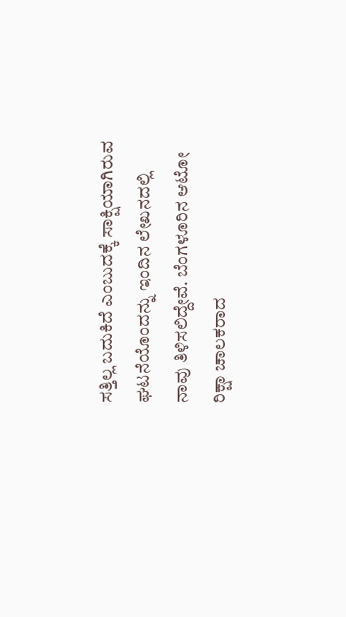ಸತ್ತಿಲ್ಲ ಬದುಕಿದೆ ಎಂಬುದಕ್ಕೆ ಸಾಕ್ಷಿಯಾಗಿರುವ ಘಟನೆಯೊಂದನ್ನು ಇಂದಿನ ಲೇಖನದಲ್ಲಿ ನಾವು ತಿಳಿಸಲಿದ್ದೇವೆ. ಬೆಂಗಳೂರಿನ ಆಟೋ ರಿಕ್ಷಾ ಚಾಲಕರಾದ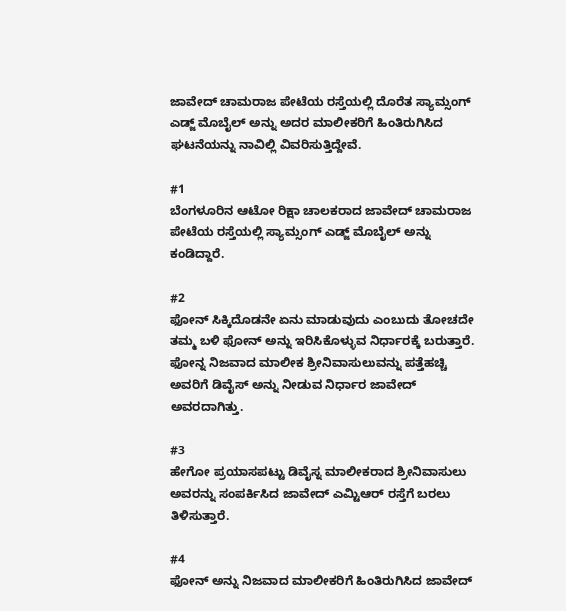ಜಾವೇದ್ ಚಾಮರಾಜ ಪೇಟೆಯ ರಸ್ತೆಯಲ್ಲಿ ದೊರೆತ ಸ್ಯಾಮ್ಸಂಗ್ ಎಡ್ಜ್ ಮೊಬೈಲ್ ಅನ್ನು ಅದರ ಮಾಲೀಕರಿಗೆ ಹಿಂತಿರುಗಿಸಿದ ಘಟನೆಯನ್ನು ನಾವಿಲ್ಲಿ ವಿವರಿಸುತ್ತಿದ್ದೇವೆ.

#1
ಬೆಂಗಳೂರಿನ ಆಟೋ ರಿಕ್ಷಾ ಚಾಲಕರಾದ ಜಾವೇದ್ ಚಾಮರಾಜ ಪೇಟೆಯ ರಸ್ತೆಯಲ್ಲಿ ಸ್ಯಾಮ್ಸಂಗ್ ಎಡ್ಜ್ ಮೊಬೈಲ್ ಅನ್ನು ಕಂಡಿದ್ದಾರೆ.

#2
ಫೋನ್ ಸಿಕ್ಕಿದೊಡನೇ ಏನು ಮಾಡುವುದು ಎಂಬುದು ತೋಚದೇ ತಮ್ಮ ಬಳಿ ಫೋನ್ ಅನ್ನು ಇರಿಸಿಕೊಳ್ಳುವ ನಿರ್ಧಾರಕ್ಕೆ ಬರುತ್ತಾರೆ. ಫೋನ್ನ ನಿಜವಾದ ಮಾಲೀಕ ಶ್ರೀನಿವಾಸುಲುವನ್ನು ಪತ್ತೆಹಚ್ಚಿ ಅವರಿಗೆ ಡಿವೈಸ್ ಅನ್ನು ನೀಡುವ ನಿರ್ಧಾರ ಜಾವೇದ್ ಅವರದಾಗಿತ್ತು.

#3
ಹೇಗೋ ಪ್ರಯಾಸಪಟ್ಟು ಡಿವೈಸ್ನ ಮಾಲೀಕರಾದ ಶ್ರೀನಿವಾಸುಲು ಅವರನ್ನು ಸಂಪರ್ಕಿಸಿದ ಜಾವೇದ್ ಎಮ್ಟಿಆರ್ ರಸ್ತೆಗೆ ಬರಲು ತಿಳಿಸುತ್ತಾರೆ.

#4
ಫೋನ್ ಅನ್ನು ನಿಜವಾದ ಮಾಲೀಕರಿಗೆ ಹಿಂತಿರುಗಿಸಿದ ಜಾವೇದ್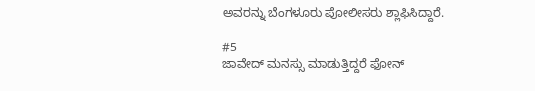ಅವರನ್ನು ಬೆಂಗಳೂರು ಪೋಲೀಸರು ಶ್ಲಾಫಿಸಿದ್ದಾರೆ.

#5
ಜಾವೇದ್ ಮನಸ್ಸು ಮಾಡುತ್ತಿದ್ದರೆ ಫೋನ್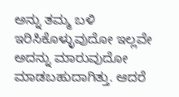ಅನ್ನು ತಮ್ಮ ಬಳಿ ಇರಿಸಿಕೊಳ್ಳುವುದೋ ಇಲ್ಲವೇ ಅದನ್ನು ಮಾರುವುದೋ ಮಾಡಬಹುದಾಗಿತ್ತು. ಆದರೆ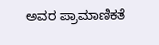ಅವರ ಪ್ರಾಮಾಣಿಕತೆ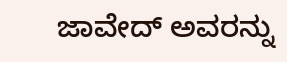ಜಾವೇದ್ ಅವರನ್ನು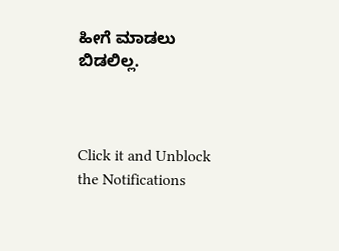ಹೀಗೆ ಮಾಡಲು ಬಿಡಲಿಲ್ಲ.



Click it and Unblock the Notifications